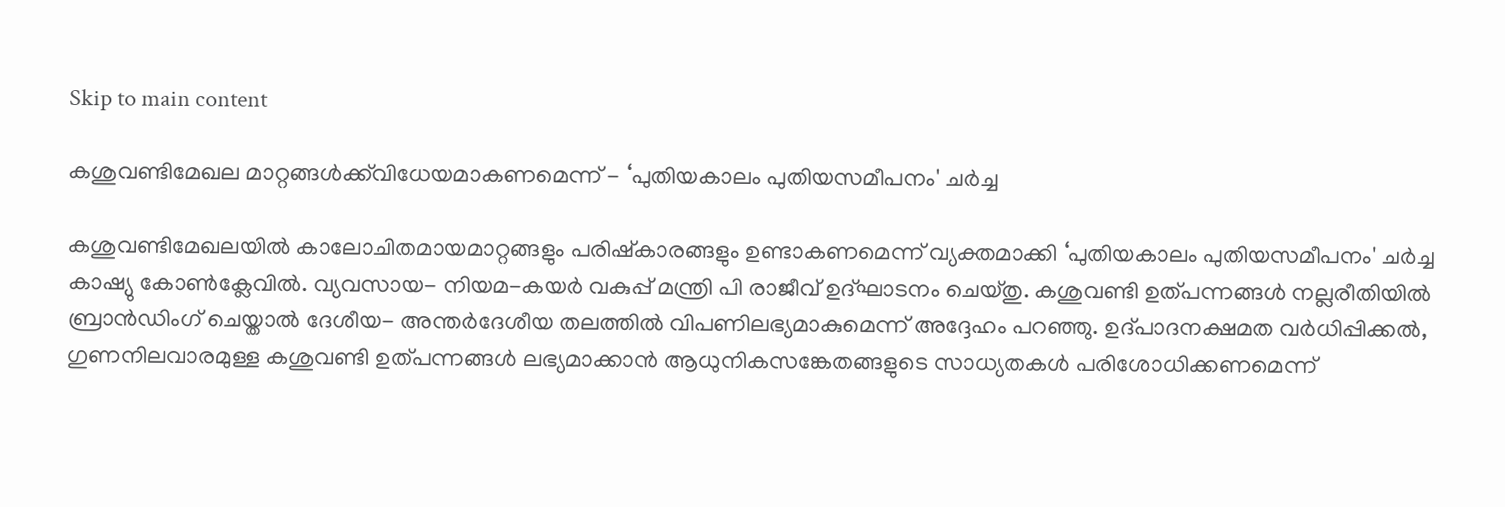Skip to main content

കശുവണ്ടിമേഖല മാറ്റങ്ങള്‍ക്ക്‌വിധേയമാകണമെന്ന് - ‘പുതിയകാലം പുതിയസമീപനം' ചര്‍ച്ച

കശുവണ്ടിമേഖലയില്‍ കാലോചിതമായമാറ്റങ്ങളും പരിഷ്‌കാരങ്ങളും ഉണ്ടാകണമെന്ന് വ്യക്തമാക്കി ‘പുതിയകാലം പുതിയസമീപനം' ചര്‍ച്ച കാഷ്യു കോണ്‍ക്ലേവില്‍. വ്യവസായ- നിയമ-കയര്‍ വകുപ്പ് മന്ത്രി പി രാജീവ് ഉദ്ഘാടനം ചെയ്തു. കശുവണ്ടി ഉത്പന്നങ്ങള്‍ നല്ലരീതിയില്‍ ബ്രാന്‍ഡിംഗ് ചെയ്താല്‍ ദേശീയ- അന്തര്‍ദേശീയ തലത്തില്‍ വിപണിലഭ്യമാകുമെന്ന് അദ്ദേഹം പറഞ്ഞു. ഉദ്പാദനക്ഷമത വര്‍ധിപ്പിക്കല്‍, ഗുണനിലവാരമുള്ള കശുവണ്ടി ഉത്പന്നങ്ങള്‍ ലഭ്യമാക്കാന്‍ ആധുനികസങ്കേതങ്ങളുടെ സാധ്യതകള്‍ പരിശോധിക്കണമെന്ന്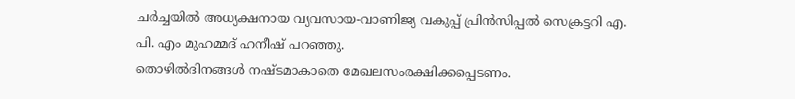ചര്‍ച്ചയില്‍ അധ്യക്ഷനായ വ്യവസായ-വാണിജ്യ വകുപ്പ് പ്രിന്‍സിപ്പല്‍ സെക്രട്ടറി എ. പി. എം മുഹമ്മദ് ഹനീഷ് പറഞ്ഞു.
തൊഴില്‍ദിനങ്ങള്‍ നഷ്ടമാകാതെ മേഖലസംരക്ഷിക്കപ്പെടണം.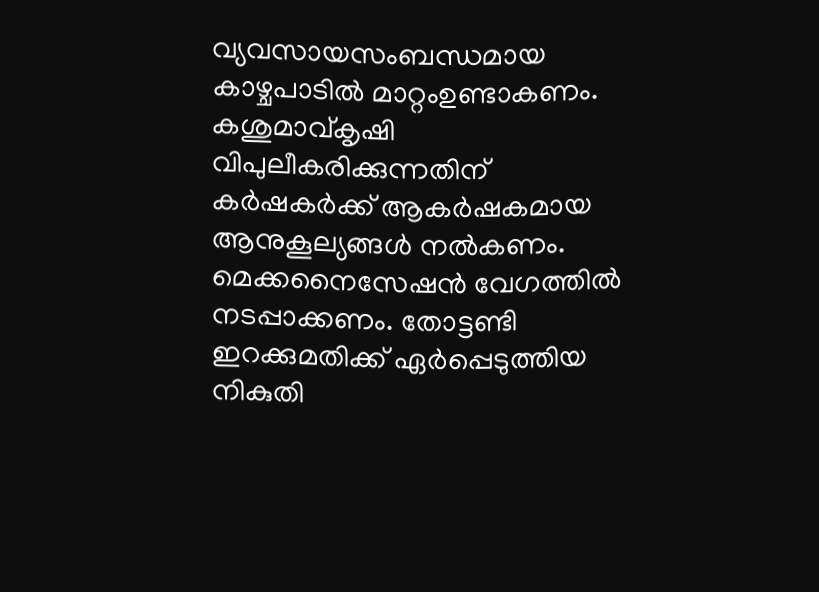വ്യവസായസംബന്ധമായ കാഴ്ചപാടില്‍ മാറ്റംഉണ്ടാകണം. കശുമാവ്കൃഷി വിപുലീകരിക്കുന്നതിന് കര്‍ഷകര്‍ക്ക് ആകര്‍ഷകമായ ആനുകൂല്യങ്ങള്‍ നല്‍കണം. മെക്കനൈസേഷന്‍ വേഗത്തില്‍ നടപ്പാക്കണം. തോട്ടണ്ടി ഇറക്കുമതിക്ക് ഏര്‍പ്പെടുത്തിയ നികുതി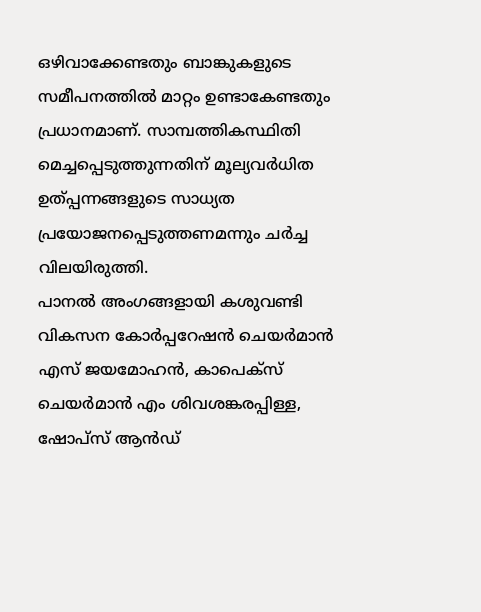ഒഴിവാക്കേണ്ടതും ബാങ്കുകളുടെ സമീപനത്തില്‍ മാറ്റം ഉണ്ടാകേണ്ടതും പ്രധാനമാണ്. സാമ്പത്തികസ്ഥിതി മെച്ചപ്പെടുത്തുന്നതിന് മൂല്യവര്‍ധിത ഉത്പ്പന്നങ്ങളുടെ സാധ്യത പ്രയോജനപ്പെടുത്തണമന്നും ചര്‍ച്ച വിലയിരുത്തി.
പാനല്‍ അംഗങ്ങളായി കശുവണ്ടി വികസന കോര്‍പ്പറേഷന്‍ ചെയര്‍മാന്‍ എസ് ജയമോഹന്‍, കാപെക്‌സ് ചെയര്‍മാന്‍ എം ശിവശങ്കരപ്പിള്ള, ഷോപ്‌സ് ആന്‍ഡ്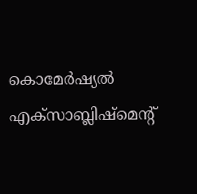കൊമേര്‍ഷ്യല്‍ എക്‌സാബ്ലിഷ്‌മെന്റ്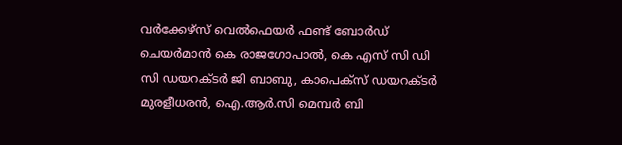വര്‍ക്കേഴ്‌സ് വെല്‍ഫെയര്‍ ഫണ്ട് ബോര്‍ഡ് ചെയര്‍മാന്‍ കെ രാജഗോപാല്‍, കെ എസ് സി ഡി സി ഡയറക്ടര്‍ ജി ബാബു, കാപെക്‌സ് ഡയറക്ടര്‍ മുരളീധരന്‍, ഐ.ആര്‍.സി മെമ്പര്‍ ബി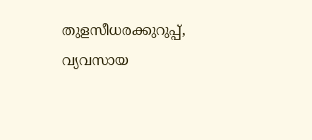തുളസീധരക്കുറുപ്പ്, വ്യവസായ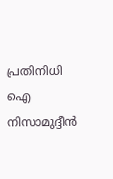പ്രതിനിധി ഐ നിസാമുദ്ദീന്‍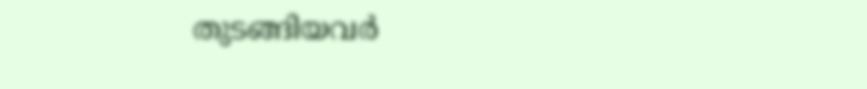തുടങ്ങിയവര്‍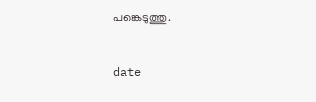പങ്കെടുത്തു.


date